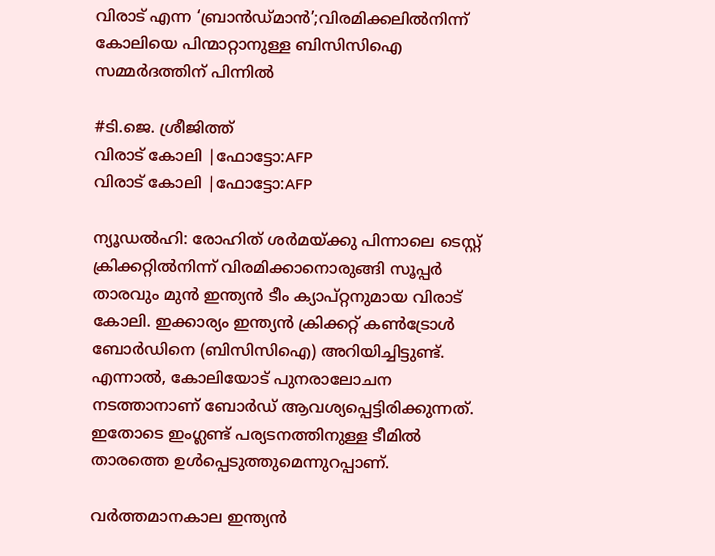വിരാട് എന്ന ‘ബ്രാൻഡ്മാൻ’;വിരമിക്കലില്‍നിന്ന് കോലിയെ പിന്മാറ്റാനുള്ള ബിസിസിഐ സമ്മര്‍ദത്തിന് പിന്നില്‍

#ടി.ജെ. ശ്രീജിത്ത്
വിരാട് കോലി |ഫോട്ടോ:AFP
വിരാട് കോലി |ഫോട്ടോ:AFP

ന്യൂഡൽഹി: രോഹിത് ശർമയ്ക്കു പിന്നാലെ ടെസ്റ്റ് ക്രിക്കറ്റിൽനിന്ന് വിരമിക്കാനൊരുങ്ങി സൂപ്പർ താരവും മുൻ ഇന്ത്യൻ ടീം ക്യാപ്റ്റനുമായ വിരാട് കോലി. ഇക്കാര്യം ഇന്ത്യൻ ക്രിക്കറ്റ് കൺട്രോൾ ബോർഡിനെ (ബിസിസിഐ) അറിയിച്ചിട്ടുണ്ട്. എന്നാൽ, കോലിയോട് പുനരാലോചന നടത്താനാണ് ബോർഡ് ആവശ്യപ്പെട്ടിരിക്കുന്നത്. ഇതോടെ ഇംഗ്ലണ്ട് പര്യടനത്തിനുള്ള ടീമിൽ താരത്തെ ഉൾപ്പെടുത്തുമെന്നുറപ്പാണ്.

വർത്തമാനകാല ഇന്ത്യൻ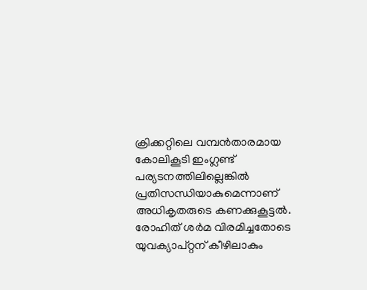ക്രിക്കറ്റിലെ വമ്പൻതാരമായ കോലികൂടി ഇംഗ്ലണ്ട് പര്യടനത്തിലില്ലെങ്കിൽ പ്രതിസന്ധിയാകുമെന്നാണ് അധികൃതരുടെ കണക്കുകൂട്ടൽ. രോഹിത് ശർമ വിരമിച്ചതോടെ യുവക്യാപ്റ്റന് കീഴിലാകും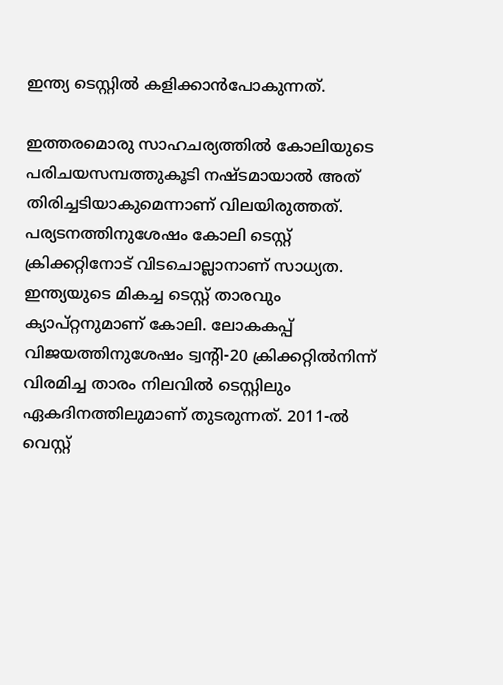ഇന്ത്യ ടെസ്റ്റിൽ കളിക്കാൻപോകുന്നത്.

ഇത്തരമൊരു സാഹചര്യത്തിൽ കോലിയുടെ പരിചയസമ്പത്തുകൂടി നഷ്ടമായാൽ അത് തിരിച്ചടിയാകുമെന്നാണ് വിലയിരുത്തത്. പര്യടനത്തിനുശേഷം കോലി ടെസ്റ്റ് ക്രിക്കറ്റിനോട് വിടചൊല്ലാനാണ് സാധ്യത. ഇന്ത്യയുടെ മികച്ച ടെസ്റ്റ് താരവും ക്യാപ്റ്റനുമാണ് കോലി. ലോകകപ്പ് വിജയത്തിനുശേഷം ട്വന്റി-20 ക്രിക്കറ്റിൽനിന്ന് വിരമിച്ച താരം നിലവിൽ ടെസ്റ്റിലും ഏകദിനത്തിലുമാണ് തുടരുന്നത്. 2011-ൽ വെസ്റ്റ്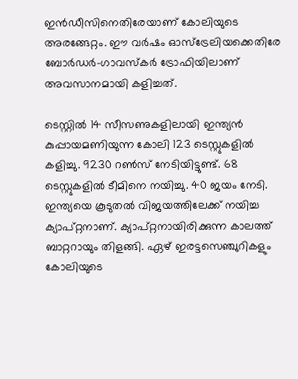ഇൻഡീസിനെതിരേയാണ് കോലിയുടെ അരങ്ങേറ്റം. ഈ വർഷം ഓസ്‌ട്രേലിയക്കെതിരേ ബോർഡർ-ഗാവസ്‌കർ ട്രോഫിയിലാണ് അവസാനമായി കളിച്ചത്.

ടെസ്റ്റിൽ 14 സീസണുകളിലായി ഇന്ത്യൻ കുപ്പായമണിയുന്ന കോലി 123 ടെസ്റ്റുകളിൽ കളിച്ചു. 9230 റൺസ് നേടിയിട്ടുണ്ട്. 68 ടെസ്റ്റുകളിൽ ടീമിനെ നയിച്ചു. 40 ജയം നേടി. ഇന്ത്യയെ കൂടുതൽ വിജയത്തിലേക്ക് നയിച്ച ക്യാപ്റ്റനാണ്. ക്യാപ്റ്റനായിരിക്കുന്ന കാലത്ത് ബാറ്ററായും തിളങ്ങി. ഏഴ് ഇരട്ടസെഞ്ചുറികളും കോലിയുടെ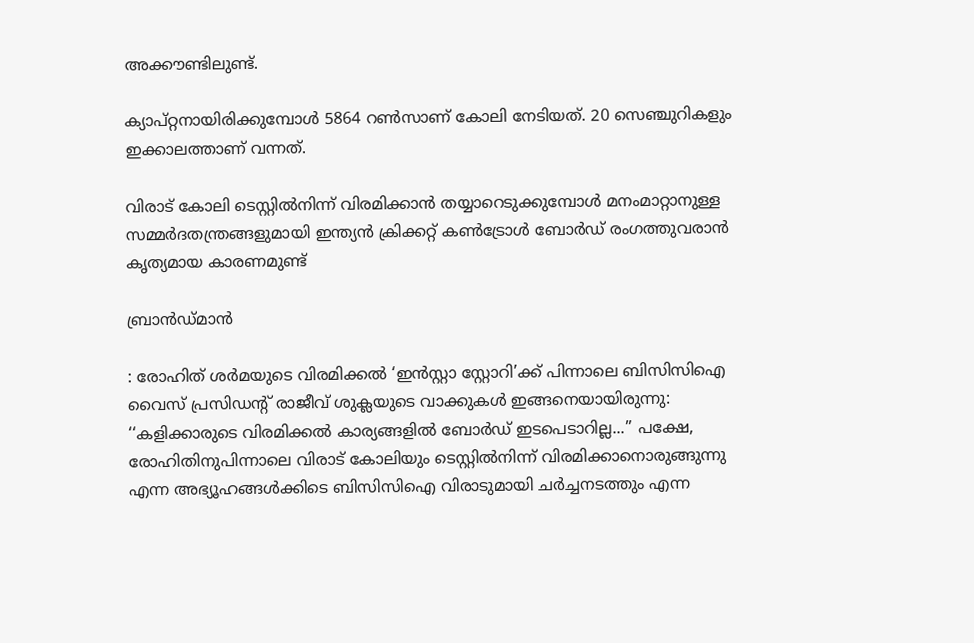അക്കൗണ്ടിലുണ്ട്.

ക്യാപ്റ്റനായിരിക്കുമ്പോൾ 5864 റൺസാണ് കോലി നേടിയത്. 20 സെഞ്ചുറികളും ഇക്കാലത്താണ് വന്നത്.

വിരാട് കോലി ടെസ്റ്റിൽനിന്ന് വിരമിക്കാൻ തയ്യാറെടുക്കുമ്പോൾ മനംമാറ്റാനുള്ള സമ്മർദതന്ത്രങ്ങളുമായി ഇന്ത്യൻ ക്രിക്കറ്റ് കൺട്രോൾ ബോർഡ് രംഗത്തുവരാൻ കൃത്യമായ കാരണമുണ്ട്

ബ്രാന്‍ഡ്മാന്‍

: രോഹിത് ശർമയുടെ വിരമിക്കൽ ‘ഇൻസ്റ്റാ സ്റ്റോറി’ക്ക് പിന്നാലെ ബിസിസിഐ വൈസ് പ്രസിഡന്റ് രാജീവ് ശുക്ലയുടെ വാക്കുകൾ ഇങ്ങനെയായിരുന്നു: ‘‘കളിക്കാരുടെ വിരമിക്കൽ കാര്യങ്ങളിൽ ബോർഡ് ഇടപെടാറില്ല...’’ പക്ഷേ, രോഹിതിനുപിന്നാലെ വിരാട് കോലിയും ടെസ്റ്റിൽനിന്ന് വിരമിക്കാനൊരുങ്ങുന്നു എന്ന അഭ്യൂഹങ്ങൾക്കിടെ ബിസിസിഐ വിരാടുമായി ചർച്ചനടത്തും എന്ന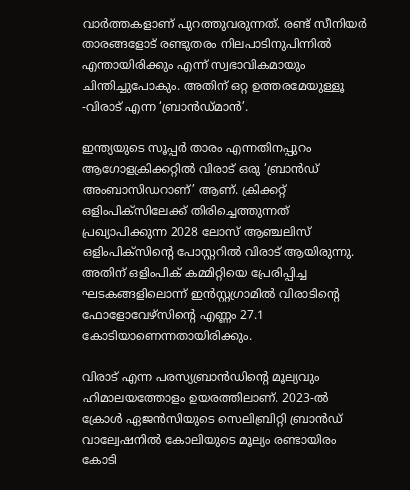വാർത്തകളാണ് പുറത്തുവരുന്നത്. രണ്ട് സീനിയർ താരങ്ങളോട് രണ്ടുതരം നിലപാടിനുപിന്നിൽ എന്തായിരിക്കും എന്ന് സ്വഭാവികമായും ചിന്തിച്ചുപോകും. അതിന് ഒറ്റ ഉത്തരമേയുള്ളൂ -വിരാട് എന്ന ‘ബ്രാൻഡ്മാൻ’.

ഇന്ത്യയുടെ സൂപ്പർ താരം എന്നതിനപ്പുറം ആഗോളക്രിക്കറ്റിൽ വിരാട് ഒരു ‘ബ്രാൻഡ് അംബാസിഡറാണ്’ ആണ്. ക്രിക്കറ്റ് ഒളിംപിക്സിലേക്ക് തിരിച്ചെത്തുന്നത് പ്രഖ്യാപിക്കുന്ന 2028 ലോസ് ആഞ്ചലിസ് ഒളിംപിക്സിന്റെ പോസ്റ്ററിൽ വിരാട് ആയിരുന്നു. അതിന് ഒളിംപിക് കമ്മിറ്റിയെ പ്രേരിപ്പിച്ച ഘടകങ്ങളിലൊന്ന് ഇൻസ്റ്റഗ്രാമിൽ വിരാടിന്റെ ഫോളോവേഴ്സിന്റെ എണ്ണം 27.1 കോടിയാണെന്നതായിരിക്കും.

വിരാട് എന്ന പരസ്യബ്രാൻഡിന്റെ മൂല്യവും ഹിമാലയത്തോളം ഉയരത്തിലാണ്. 2023-ൽ ക്രോൾ ഏജൻസിയുടെ സെലിബ്രിറ്റി ബ്രാൻഡ്‌ വാല്വേഷനിൽ കോലിയുടെ മൂല്യം രണ്ടായിരം കോടി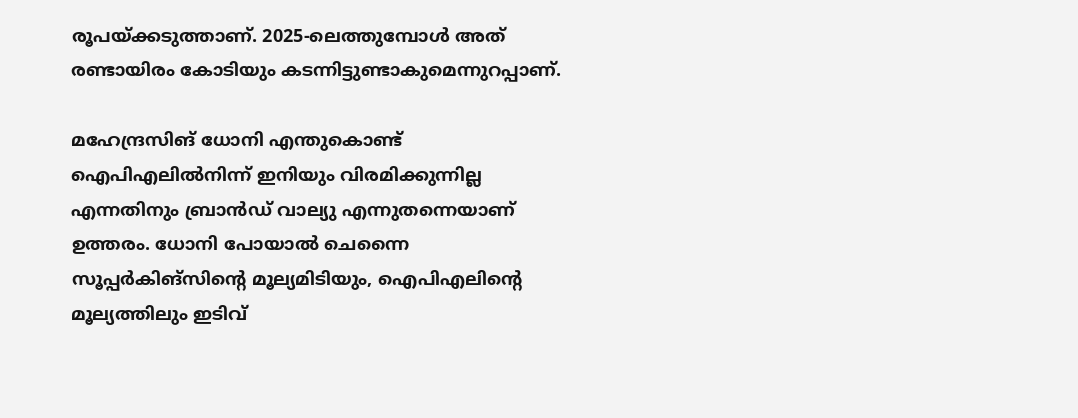രൂപയ്ക്കടുത്താണ്. 2025-ലെത്തുമ്പോൾ അത് രണ്ടായിരം കോടിയും കടന്നിട്ടുണ്ടാകുമെന്നുറപ്പാണ്.

മഹേന്ദ്രസിങ് ധോനി എന്തുകൊണ്ട് ഐപിഎലിൽനിന്ന് ഇനിയും വിരമിക്കുന്നില്ല എന്നതിനും ബ്രാൻഡ് വാല്യു എന്നുതന്നെയാണ് ഉത്തരം. ധോനി പോയാൽ ചെന്നൈ സൂപ്പർകിങ്സിന്റെ മൂല്യമിടിയും, ഐപിഎലിന്റെ മൂല്യത്തിലും ഇടിവ്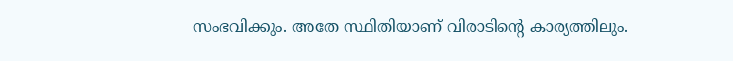സംഭവിക്കും. അതേ സ്ഥിതിയാണ് വിരാടിന്റെ കാര്യത്തിലും.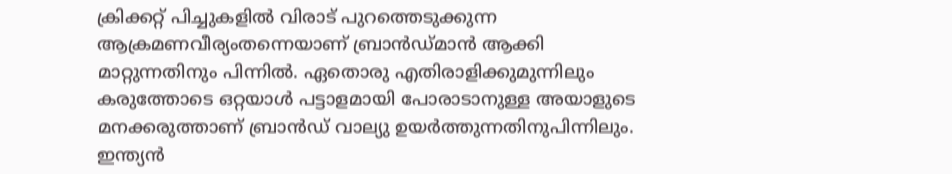ക്രിക്കറ്റ് പിച്ചുകളിൽ വിരാട് പുറത്തെടുക്കുന്ന ആക്രമണവീര്യംതന്നെയാണ് ബ്രാൻഡ്മാൻ ആക്കി മാറ്റുന്നതിനും പിന്നിൽ. ഏതൊരു എതിരാളിക്കുമുന്നിലും കരുത്തോടെ ഒറ്റയാൾ പട്ടാളമായി പോരാടാനുള്ള അയാളുടെ മനക്കരുത്താണ് ബ്രാൻഡ് വാല്യു ഉയർത്തുന്നതിനുപിന്നിലും. ഇന്ത്യൻ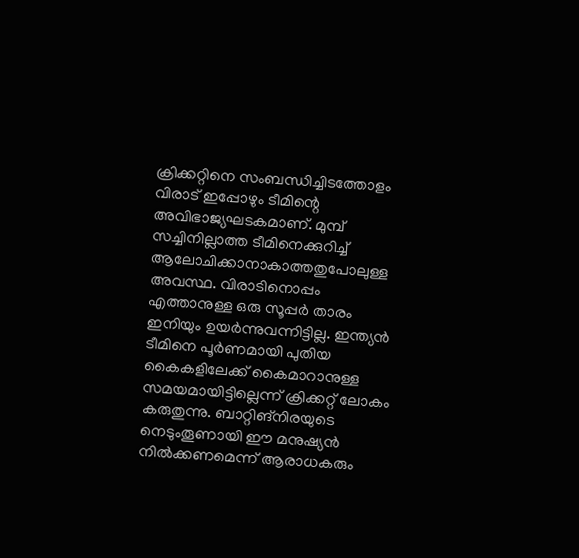ക്രിക്കറ്റിനെ സംബന്ധിച്ചിടത്തോളം വിരാട് ഇപ്പോഴും ടീമിന്റെ അവിഭാജ്യഘടകമാണ്. മുമ്പ് സച്ചിനില്ലാത്ത ടീമിനെക്കുറിച്ച് ആലോചിക്കാനാകാത്തതുപോലുള്ള അവസ്ഥ. വിരാടിനൊപ്പം എത്താനുള്ള ഒരു സൂപ്പർ താരം ഇനിയും ഉയർന്നുവന്നിട്ടില്ല. ഇന്ത്യൻ ടീമിനെ പൂർണമായി പുതിയ കൈകളിലേക്ക് കൈമാറാനുള്ള സമയമായിട്ടില്ലെന്ന് ക്രിക്കറ്റ് ലോകം കരുതുന്നു. ബാറ്റിങ്നിരയുടെ നെടുംതൂണായി ഈ മനുഷ്യൻ നിൽക്കണമെന്ന്‌ ആരാധകരും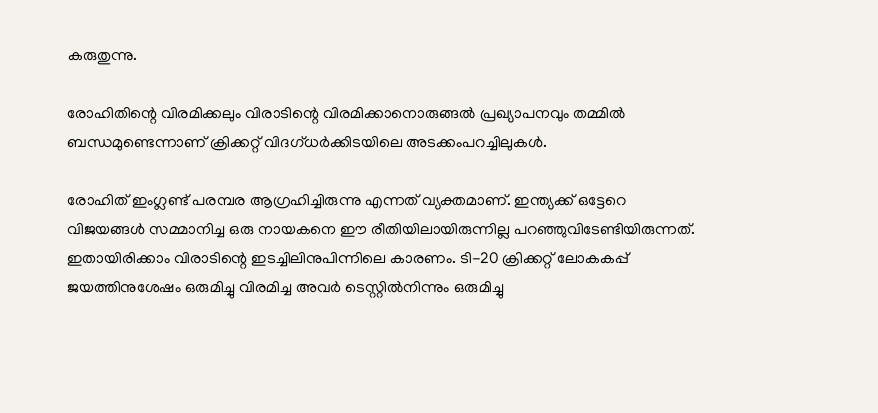കരുതുന്നു.

രോഹിതിന്റെ വിരമിക്കലും വിരാടിന്റെ വിരമിക്കാനൊരുങ്ങൽ പ്രഖ്യാപനവും തമ്മിൽ ബന്ധമുണ്ടെന്നാണ് ക്രിക്കറ്റ് വിദഗ്ധർക്കിടയിലെ അടക്കംപറച്ചിലുകൾ.

രോഹിത് ഇംഗ്ലണ്ട് പരമ്പര ആഗ്രഹിച്ചിരുന്നു എന്നത് വ്യക്തമാണ്. ഇന്ത്യക്ക് ഒട്ടേറെ വിജയങ്ങൾ സമ്മാനിച്ച ഒരു നായകനെ ഈ രീതിയിലായിരുന്നില്ല പറഞ്ഞുവിടേണ്ടിയിരുന്നത്. ഇതായിരിക്കാം വിരാടിന്റെ ഇടച്ചിലിനുപിന്നിലെ കാരണം. ടി-20 ക്രിക്കറ്റ് ലോകകപ്പ് ജയത്തിനുശേഷം ഒരുമിച്ചു വിരമിച്ച അവർ ടെസ്റ്റിൽനിന്നും ഒരുമിച്ചു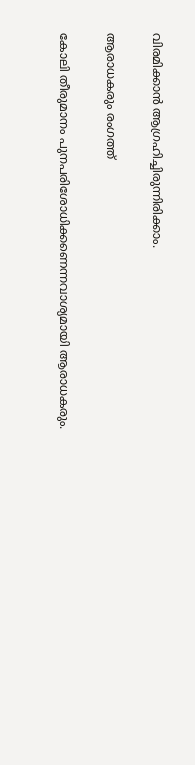വിരമിക്കാൻ ആഗ്രഹിച്ചിരുന്നിരിക്കാം.

ആരാധകരും രംഗത്ത്

കോലി തീരുമാനം പുനപരിശോധിക്കണെന്നവാശ്യമായി ആരാധകരും.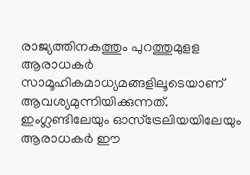രാജ്യത്തിനകത്തും പുറത്തുമുളള ആരാധകർ സാമൂഹികമാധ്യമങ്ങളിലൂടെയാണ് ആവശ്യമുന്നിയിക്കുന്നത്. ഇംഗ്ലണ്ടിലേയും ഓസ്‌ട്രേലിയയിലേയും ആരാധകർ ഈ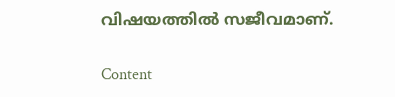വിഷയത്തിൽ സജീവമാണ്.

Content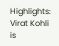Highlights: Virat Kohli is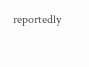reportedly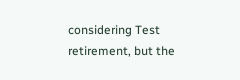considering Test retirement, but the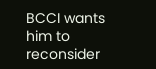BCCI wants him to reconsider